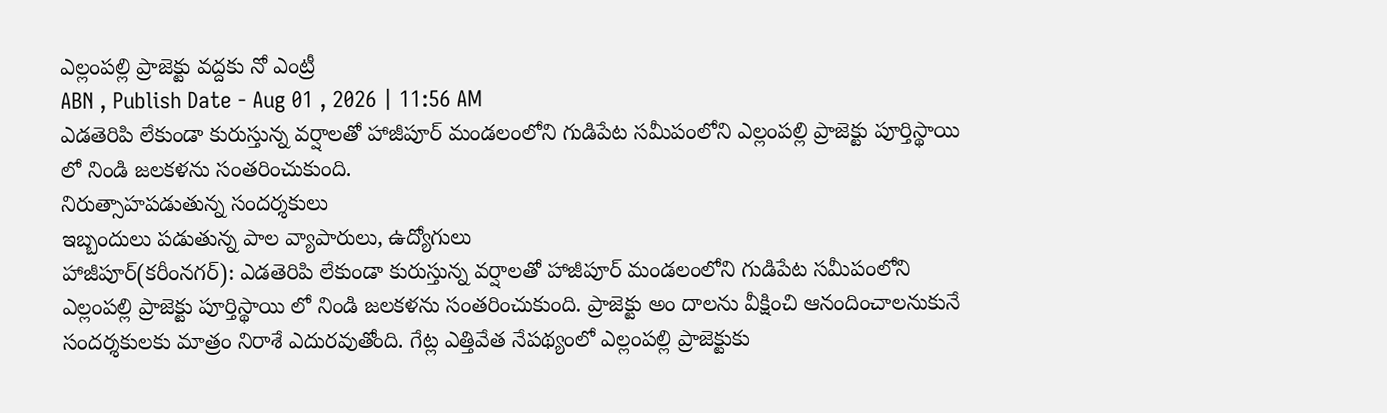ఎల్లంపల్లి ప్రాజెక్టు వద్దకు నో ఎంట్రీ
ABN , Publish Date - Aug 01 , 2026 | 11:56 AM
ఎడతెరిపి లేకుండా కురుస్తున్న వర్షాలతో హాజీపూర్ మండలంలోని గుడిపేట సమీపంలోని ఎల్లంపల్లి ప్రాజెక్టు పూర్తిస్థాయి లో నిండి జలకళను సంతరించుకుంది.
నిరుత్సాహపడుతున్న సందర్శకులు
ఇబ్బందులు పడుతున్న పాల వ్యాపారులు, ఉద్యోగులు
హాజీపూర్(కరీంనగర్): ఎడతెరిపి లేకుండా కురుస్తున్న వర్షాలతో హాజీపూర్ మండలంలోని గుడిపేట సమీపంలోని ఎల్లంపల్లి ప్రాజెక్టు పూర్తిస్థాయి లో నిండి జలకళను సంతరించుకుంది. ప్రాజెక్టు అం దాలను వీక్షించి ఆనందించాలనుకునే సందర్శకులకు మాత్రం నిరాశే ఎదురవుతోంది. గేట్ల ఎత్తివేత నేపథ్యంలో ఎల్లంపల్లి ప్రాజెక్టుకు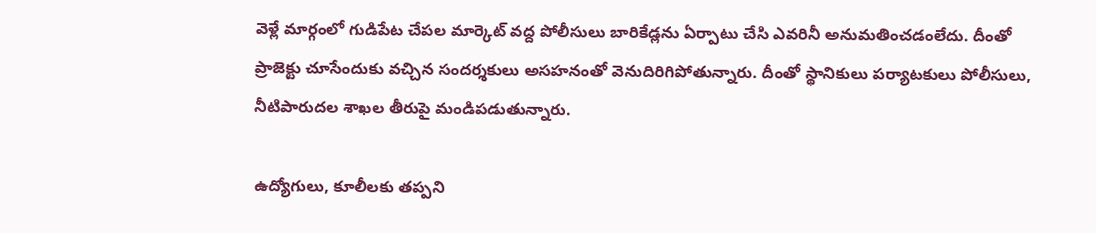వెళ్లే మార్గంలో గుడిపేట చేపల మార్కెట్ వద్ద పోలీసులు బారికేడ్లను ఏర్పాటు చేసి ఎవరినీ అనుమతించడంలేదు. దీంతో ప్రాజెక్టు చూసేందుకు వచ్చిన సందర్శకులు అసహనంతో వెనుదిరిగిపోతున్నారు. దీంతో స్థానికులు పర్యాటకులు పోలీసులు, నీటిపారుదల శాఖల తీరుపై మండిపడుతున్నారు.

ఉద్యోగులు, కూలీలకు తప్పని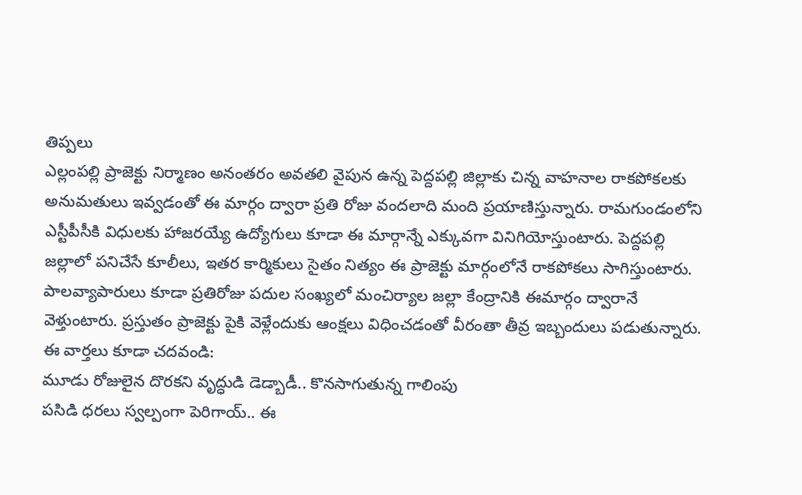తిప్పలు
ఎల్లంపల్లి ప్రాజెక్టు నిర్మాణం అనంతరం అవతలి వైపున ఉన్న పెద్దపల్లి జిల్లాకు చిన్న వాహనాల రాకపోకలకు అనుమతులు ఇవ్వడంతో ఈ మార్గం ద్వారా ప్రతి రోజు వందలాది మంది ప్రయాణిస్తున్నారు. రామగుండంలోని ఎస్టీపీసీకి విధులకు హాజరయ్యే ఉద్యోగులు కూడా ఈ మార్గాన్నే ఎక్కువగా వినిగియోస్తుంటారు. పెద్దపల్లి జల్లాలో పనిచేసే కూలీలు, ఇతర కార్మికులు సైతం నిత్యం ఈ ప్రాజెక్టు మార్గంలోనే రాకపోకలు సాగిస్తుంటారు. పాలవ్యాపారులు కూడా ప్రతిరోజు పదుల సంఖ్యలో మంచిర్యాల జల్లా కేంద్రానికి ఈమార్గం ద్వారానే వెళ్తుంటారు. ప్రస్తుతం ప్రాజెక్టు పైకి వెళ్లేందుకు ఆంక్షలు విధించడంతో వీరంతా తీవ్ర ఇబ్బందులు పడుతున్నారు.
ఈ వార్తలు కూడా చదవండి:
మూడు రోజులైన దొరకని వృద్ధుడి డెడ్బాడీ.. కొనసాగుతున్న గాలింపు
పసిడి ధరలు స్వల్పంగా పెరిగాయ్.. ఈ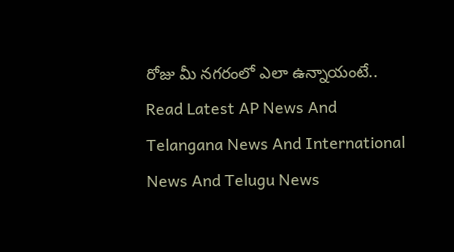రోజు మీ నగరంలో ఎలా ఉన్నాయంటే..
Read Latest AP News And Telangana News And International News And Telugu News